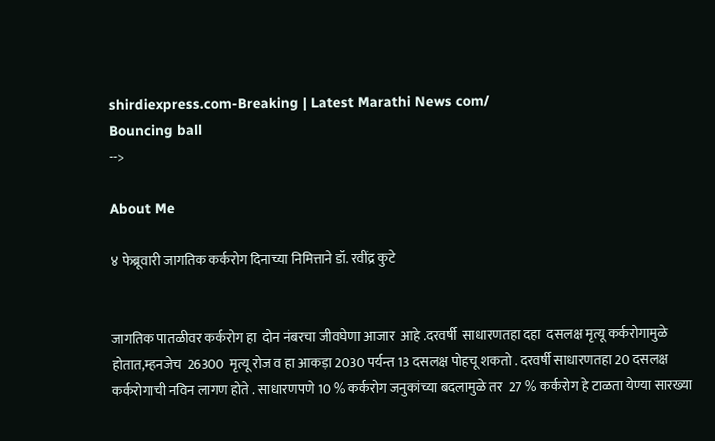shirdiexpress.com-Breaking | Latest Marathi News com/
Bouncing ball
-->

About Me

४ फेब्रूवारी जागतिक कर्करोग दिनाच्या निमित्ताने डॉ. रवींद्र कुटे


जागतिक पातळीवर कर्करोग हा  दोन नंबरचा जीवघेणा आजार  आहे .दरवर्षी  साधारणतहा दहा  दसलक्ष मृत्यू कर्करोगामुळे  होतात,म्हनजेच  26300  मृत्यू रोज व हा आकड़ा 2030 पर्यन्त 13 दसलक्ष पोहचू शकतो . दरवर्षी साधारणतहा 20 दसलक्ष  कर्करोगाची नविन लागण होते . साधारणपणे 10 % कर्करोग जनुकांच्या बदलामुळे तर  27 % कर्करोग हे टाळता येण्या सारख्या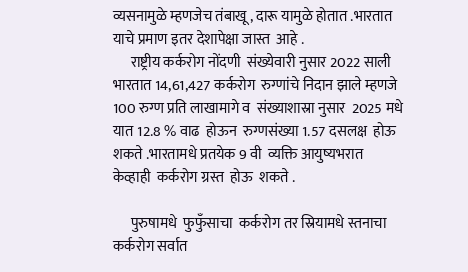व्यसनामुळे म्हणजेच तंबाखू , दारू यामुळे होतात .भारतात  याचे प्रमाण इतर देशापेक्षा जास्त  आहे .
      राष्ट्रीय कर्करोग नोंदणी  संख्येवारी नुसार 2022 साली  भारतात 14,61,427 कर्करोग  रुग्णांचे निदान झाले म्हणजे  100 रुग्ण प्रति लाखामागे व  संख्याशास्रा नुसार  2025 मधे  यात 12.8 % वाढ  होऊन  रुग्णसंख्या 1.57 दसलक्ष  होऊ  शकते .भारतामधे प्रतयेक 9 वी  व्यक्ति आयुष्यभरात केव्हाही  कर्करोग ग्रस्त  होऊ  शकते .

      पुरुषामधे  फुफुँसाचा  कर्करोग तर स्रियामधे स्तनाचा  कर्करोग सर्वात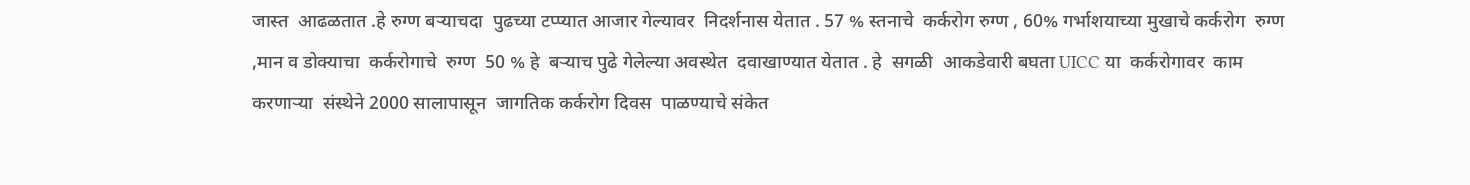जास्त  आढळतात .हे रुग्ण बऱ्याचदा  पुढच्या टप्प्यात आजार गेल्यावर  निदर्शनास येतात . 57 % स्तनाचे  कर्करोग रुग्ण , 60% गर्भाशयाच्या मुखाचे कर्करोग  रुग्ण  ,मान व डोक्याचा  कर्करोगाचे  रुग्ण  50 % हे  बऱ्याच पुढे गेलेल्या अवस्थेत  दवाखाण्यात येतात . हे  सगळी  आकडेवारी बघता UICC या  कर्करोगावर  काम  करणाऱ्या  संस्थेने 2000 सालापासून  जागतिक कर्करोग दिवस  पाळण्याचे संकेत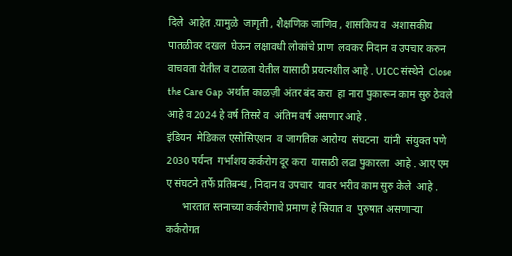दिले  आहेत .यामुळे  जागृती , शैक्षणिक जाणिव , शासकिय व  अशासकीय पातळीवर दखल  घेऊन लक्षावधी लोकांचे प्राण  लवकर निदान व उपचार करुन  वाचवता येतील व टाळता येतील यासाठी प्रयत्नशील आहे . UICC संस्थेने  Close the Care Gap  अर्थात काळज़ी अंतर बंद करा  हा नारा पुकारून काम सुरु ठेवले  आहे व 2024 हे वर्ष तिसरे व  अंतिम वर्ष असणार आहे .
इंडियन  मेडिकल एसोसिएशन  व जागतिक आरोग्य  संघटना  यांनी  संयुक्त पणे 2030 पर्यन्त  गर्भाशय कर्करोग दूर करा  यासाठी लढा पुकारला  आहे . आए एम ए संघटने तर्फे प्रतिबन्ध , निदान व उपचार  यावर भरीव काम सुरु केले  आहे .
      भारतात स्तनाच्या कर्करोगाचे प्रमाण हे स्रियात व  पुरुषात असणाऱ्या  कर्करोगत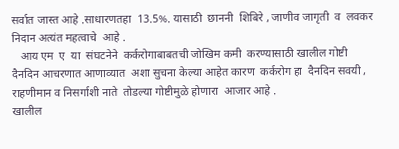सर्वात जास्त आहे .साधारणतहा  13.5%. यासाठी  छाननी  शिबिरे , जाणीव जागृती  व  लवकर निदान अत्यंत महत्वाचे  आहे .
   आय एम  ए  या  संघटनेने  कर्करोगाबाबतची जोखिम कमी  करण्यासाठी खालील गोष्टी  दैनदिन आचरणात आणाव्यात  अशा सुचना केल्या आहेत कारण  कर्करोग हा  दैनदिन सवयी , राहणीमान व निसर्गाशी नाते  तोडल्या गोष्टीमुळे होणारा  आजार आहे .
खालील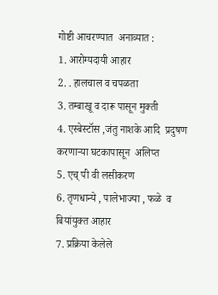गोष्टी आचरण्यात  अनाव्यात :
1. आरोग्यदायी आहार
2. . हालचाल व चपळता
3. तम्बाखू व दारू पासून मुक्ती
4. एस्बेस्टॉस ,जंतु नाशके आदि  प्रदुषण करणाऱ्या घटकापासून  अलिप्त
5. एच् पी वी लसीकरण
6. तृणधान्ये , पालेभाज्या , फळे  व  बियांयुक्त आहार
7. प्रक्रिया केलेले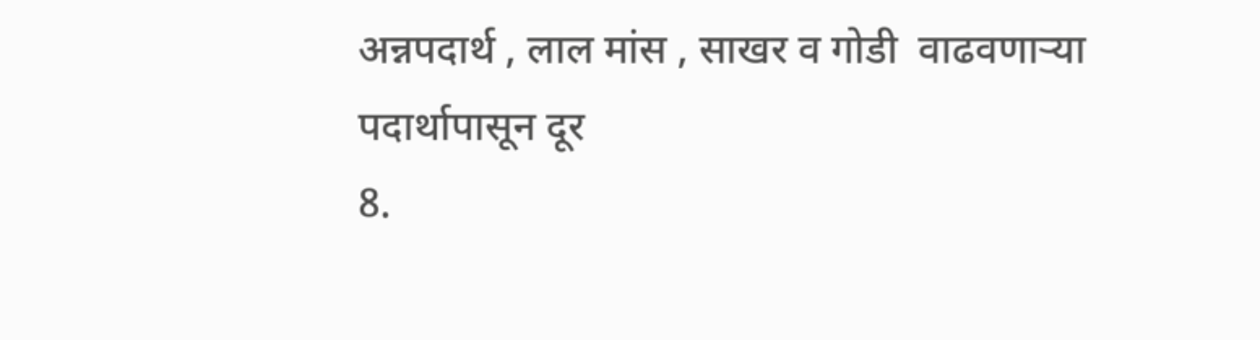अन्नपदार्थ , लाल मांस , साखर व गोडी  वाढवणाऱ्या पदार्थापासून दूर
8.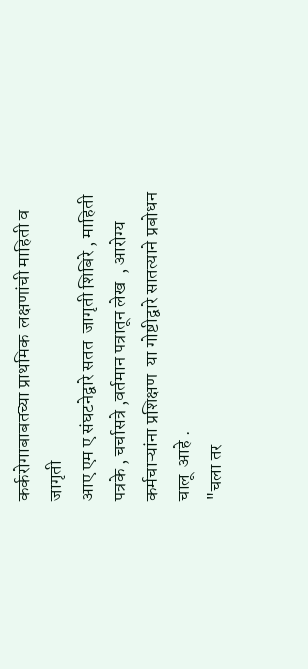कर्करोगाबाबतच्या प्राथमिक  लक्षणांची माहिती व जागृती
आए एम ए संघटनेद्वारे सतत  जागृती शिबिरे , माहिती पत्रके , चर्चासत्रे ,वर्तमान पत्रातून लेख  , आरोग्य कर्मचाऱ्यांना प्रशिक्षण  या गोष्टीद्वारे सातत्याने प्रबोधन  चालू  आहे .
"चला तर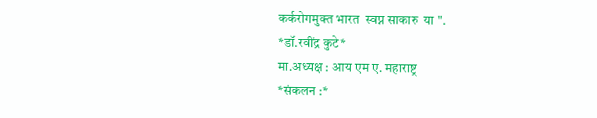कर्करोगमुक्त भारत  स्वप्न साकारु  या ".
*डॉ.रवींद्र कुटे*
मा.अध्यक्ष : आय एम ए. महाराष्ट्र
*संकलन :*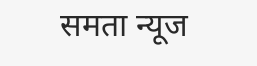समता न्यूज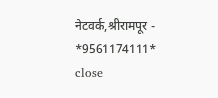नेटवर्क,श्रीरामपूर - *9561174111*
close